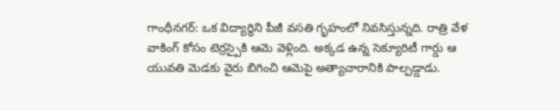గాంధీనగర్: ఒక విద్యార్థిని పీజీ వసతి గృహంలో నివసిస్తున్నది. రాత్రి వేళ వాకింగ్ కోసం టెర్రస్పైకి ఆమె వెళ్లింది. అక్కడ ఉన్న సెక్యూరిటీ గార్డు ఆ యువతి మెడకు వైరు బిగించి ఆమెపై అత్యాచారానికి పాల్పడ్డాడు.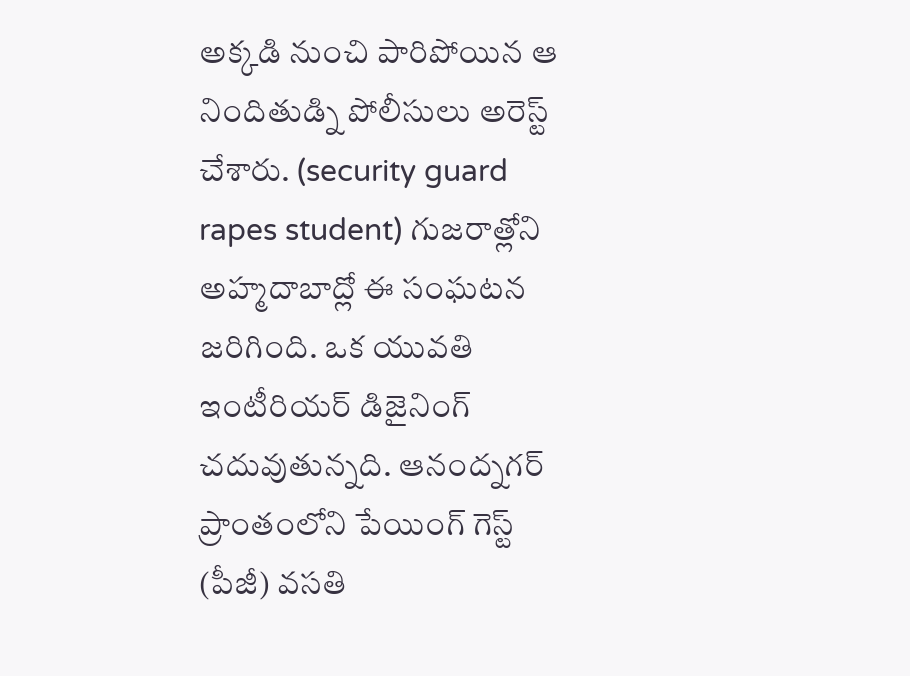అక్కడి నుంచి పారిపోయిన ఆ నిందితుడ్ని పోలీసులు అరెస్ట్ చేశారు. (security guard rapes student) గుజరాత్లోని అహ్మదాబాద్లో ఈ సంఘటన జరిగింది. ఒక యువతి ఇంటీరియర్ డిజైనింగ్ చదువుతున్నది. ఆనంద్నగర్ ప్రాంతంలోని పేయింగ్ గెస్ట్ (పీజీ) వసతి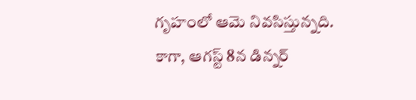గృహంలో ఆమె నివసిస్తున్నది.
కాగా, ఆగస్ట్ 8న డిన్నర్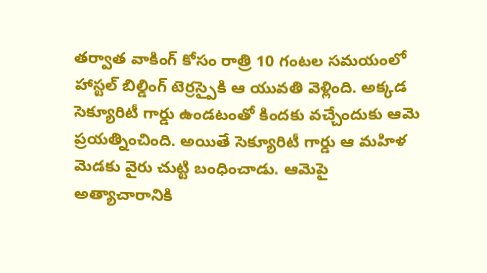తర్వాత వాకింగ్ కోసం రాత్రి 10 గంటల సమయంలో హాస్టల్ బిల్డింగ్ టెర్రస్పైకి ఆ యువతి వెళ్లింది. అక్కడ సెక్యూరిటీ గార్డు ఉండటంతో కిందకు వచ్చేందుకు ఆమె ప్రయత్నించింది. అయితే సెక్యూరిటీ గార్డు ఆ మహిళ మెడకు వైరు చుట్టి బంధించాడు. ఆమెపై అత్యాచారానికి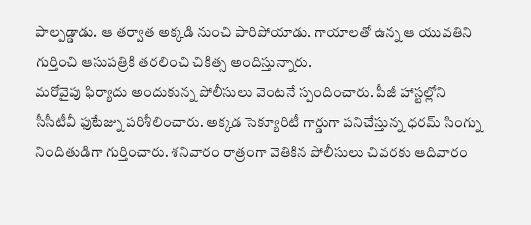పాల్పడ్డాడు. ఆ తర్వాత అక్కడి నుంచి పారిపోయాడు. గాయాలతో ఉన్న ఆ యువతిని గుర్తించి ఆసుపత్రికి తరలించి చికిత్స అందిస్తున్నారు.
మరోవైపు ఫిర్యాదు అందుకున్న పోలీసులు వెంటనే స్పందించారు. పీజీ హాస్టల్లోని సీసీటీవీ ఫుటేజ్ను పరిశీలించారు. అక్కడ సెక్యూరిటీ గార్డుగా పనిచేస్తున్న ధరమ్ సింగ్ను నిందితుడిగా గుర్తించారు. శనివారం రాత్రంగా వెతికిన పోలీసులు చివరకు ఆదివారం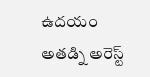ఉదయం అతడ్ని అరెస్ట్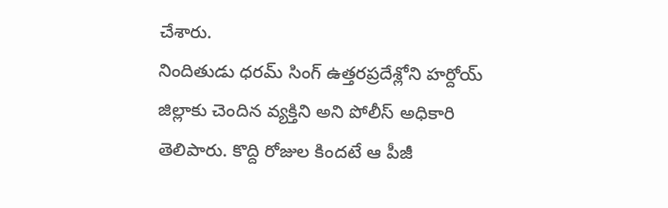చేశారు.
నిందితుడు ధరమ్ సింగ్ ఉత్తరప్రదేశ్లోని హర్దోయ్ జిల్లాకు చెందిన వ్యక్తిని అని పోలీస్ అధికారి తెలిపారు. కొద్ది రోజుల కిందటే ఆ పీజీ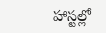హాస్టల్లో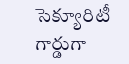సెక్యూరిటీ గార్డుగా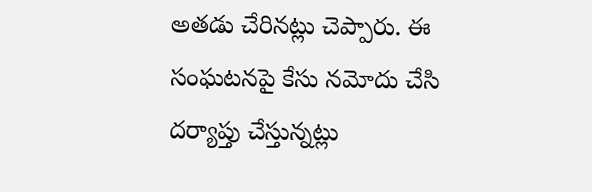అతడు చేరినట్లు చెప్పారు. ఈ సంఘటనపై కేసు నమోదు చేసి దర్యాప్తు చేస్తున్నట్లు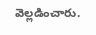వెల్లడించారు.